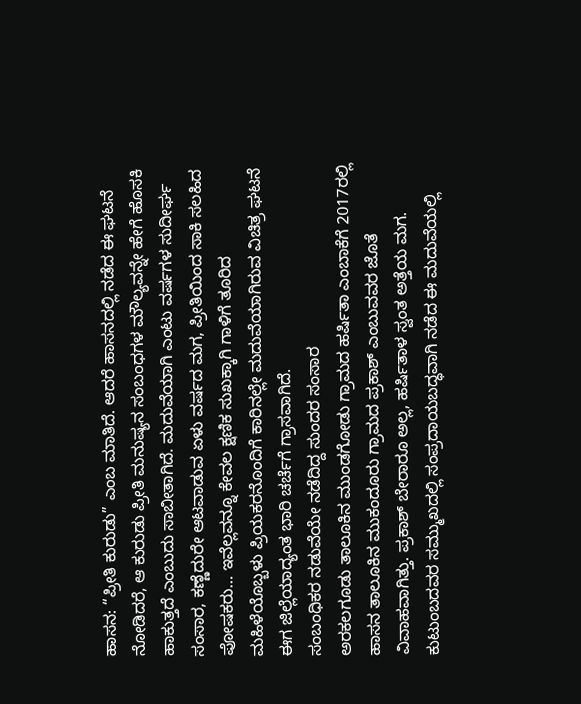ಹಾಸನ: “ಪ್ರೀತಿ ಕುರುಡು” ಎಂಬ ಮಾತಿದೆ. ಆದರೆ ಹಾಸನದಲ್ಲಿ ನಡೆದ ಈ ಘಟನೆ ನೋಡಿದರೆ, ಆ ಕುರುಡು ಪ್ರೀತಿ ಮನುಷ್ಯನ ಸಂಬಂಧಗಳ ಮೌಲ್ಯವನ್ನೇ ಹೇಗೆ ಹೊಸಕಿ ಹಾಕುತ್ತದೆ ಎಂಬುದು ಸಾಬೀತಾಗಿದೆ. ಮದುವೆಯಾಗಿ ಎಂಟು ವರ್ಷಗಳ ಸುದೀರ್ಘ ಸಂಸಾರ, ಕಣ್ಣೆದುರೇ ಆಟವಾಡುವ ಏಳು ವರ್ಷದ ಮಗ, ಪ್ರೀತಿಯಿಂದ ಸಾಕಿ ಸಲಹಿದ ಪೋಷಕರು… ಇವೆಲ್ಲವನ್ನೂ ಕೇವಲ ಕ್ಷಣಿಕ ಸುಖಕ್ಕಾಗಿ ಗಾಳಿಗೆ ತೂರಿದ ಮಹಿಳೆಯೊಬ್ಬಳು ಪ್ರಿಯಕರನೊಂದಿಗೆ ಕಾರಿನಲ್ಲೇ ಮದುವೆಯಾಗಿರುವ ವಿಚಿತ್ರ ಘಟನೆ ಈಗ ಜಿಲ್ಲೆಯಾದ್ಯಂತ ಭಾರಿ ಚರ್ಚೆಗೆ ಗ್ರಾಸವಾಗಿದೆ.
ಸಂಬಂಧಿಕರ ನಡುವೆಯೇ ನಡೆದಿದ್ದ ಸುಂದರ ಸಂಸಾರ
ಅರಕಲಗೂಡು ತಾಲೂಕಿನ ಮುಂಡಗೋಡು ಗ್ರಾಮದ ಹರ್ಷಿತಾ ಎಂಬಾಕೆಗೆ 2017ರಲ್ಲಿ ಹಾಸನ ತಾಲೂಕಿನ ಮುಕಂದೂರು ಗ್ರಾಮದ ಪ್ರಕಾಶ್ ಎಂಬುವವರ ಜೊತೆ ವಿವಾಹವಾಗಿತ್ತು. ಪ್ರಕಾಶ್ ಬೇರಾರೂ ಅಲ್ಲ, ಹರ್ಷಿತಾಳ ಸ್ವಂತ ಅತ್ತೆಯ ಮಗ. ಕುಟುಂಬದವರ ಸಮ್ಮುಖದಲ್ಲಿ ಸಂಪ್ರದಾಯಬದ್ಧವಾಗಿ ನಡೆದ ಈ ಮದುವೆಯಲ್ಲಿ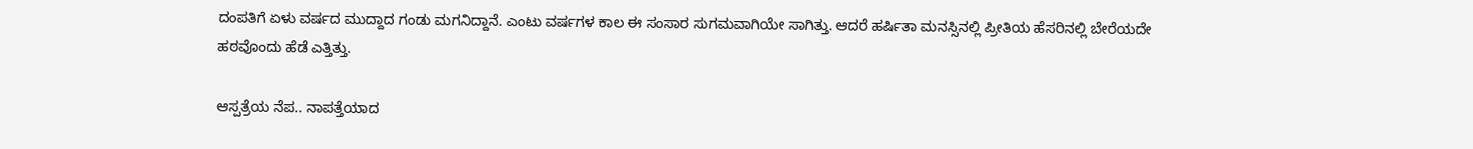ದಂಪತಿಗೆ ಏಳು ವರ್ಷದ ಮುದ್ದಾದ ಗಂಡು ಮಗನಿದ್ದಾನೆ. ಎಂಟು ವರ್ಷಗಳ ಕಾಲ ಈ ಸಂಸಾರ ಸುಗಮವಾಗಿಯೇ ಸಾಗಿತ್ತು. ಆದರೆ ಹರ್ಷಿತಾ ಮನಸ್ಸಿನಲ್ಲಿ ಪ್ರೀತಿಯ ಹೆಸರಿನಲ್ಲಿ ಬೇರೆಯದೇ ಹಠವೊಂದು ಹೆಡೆ ಎತ್ತಿತ್ತು.

ಆಸ್ಪತ್ರೆಯ ನೆಪ.. ನಾಪತ್ತೆಯಾದ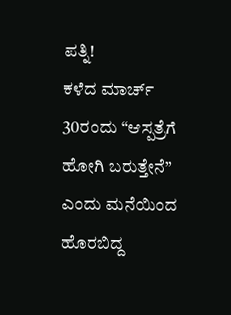ಪತ್ನಿ!
ಕಳೆದ ಮಾರ್ಚ್ 30ರಂದು “ಆಸ್ಪತ್ರೆಗೆ ಹೋಗಿ ಬರುತ್ತೇನೆ” ಎಂದು ಮನೆಯಿಂದ ಹೊರಬಿದ್ದ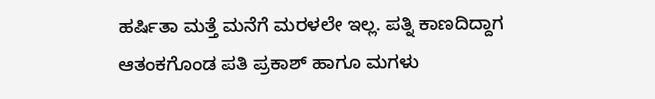ಹರ್ಷಿತಾ ಮತ್ತೆ ಮನೆಗೆ ಮರಳಲೇ ಇಲ್ಲ. ಪತ್ನಿ ಕಾಣದಿದ್ದಾಗ ಆತಂಕಗೊಂಡ ಪತಿ ಪ್ರಕಾಶ್ ಹಾಗೂ ಮಗಳು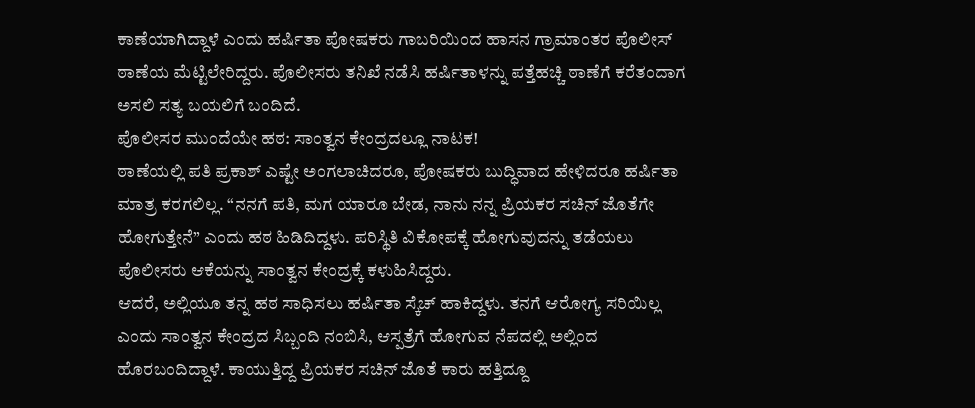ಕಾಣೆಯಾಗಿದ್ದಾಳೆ ಎಂದು ಹರ್ಷಿತಾ ಪೋಷಕರು ಗಾಬರಿಯಿಂದ ಹಾಸನ ಗ್ರಾಮಾಂತರ ಪೊಲೀಸ್ ಠಾಣೆಯ ಮೆಟ್ಟಿಲೇರಿದ್ದರು. ಪೊಲೀಸರು ತನಿಖೆ ನಡೆಸಿ ಹರ್ಷಿತಾಳನ್ನು ಪತ್ತೆಹಚ್ಚಿ ಠಾಣೆಗೆ ಕರೆತಂದಾಗ ಅಸಲಿ ಸತ್ಯ ಬಯಲಿಗೆ ಬಂದಿದೆ.
ಪೊಲೀಸರ ಮುಂದೆಯೇ ಹಠ: ಸಾಂತ್ವನ ಕೇಂದ್ರದಲ್ಲೂ ನಾಟಕ!
ಠಾಣೆಯಲ್ಲಿ ಪತಿ ಪ್ರಕಾಶ್ ಎಷ್ಟೇ ಅಂಗಲಾಚಿದರೂ, ಪೋಷಕರು ಬುದ್ಧಿವಾದ ಹೇಳಿದರೂ ಹರ್ಷಿತಾ ಮಾತ್ರ ಕರಗಲಿಲ್ಲ. “ನನಗೆ ಪತಿ, ಮಗ ಯಾರೂ ಬೇಡ, ನಾನು ನನ್ನ ಪ್ರಿಯಕರ ಸಚಿನ್ ಜೊತೆಗೇ ಹೋಗುತ್ತೇನೆ” ಎಂದು ಹಠ ಹಿಡಿದಿದ್ದಳು. ಪರಿಸ್ಥಿತಿ ವಿಕೋಪಕ್ಕೆ ಹೋಗುವುದನ್ನು ತಡೆಯಲು ಪೊಲೀಸರು ಆಕೆಯನ್ನು ಸಾಂತ್ವನ ಕೇಂದ್ರಕ್ಕೆ ಕಳುಹಿಸಿದ್ದರು.
ಆದರೆ, ಅಲ್ಲಿಯೂ ತನ್ನ ಹಠ ಸಾಧಿಸಲು ಹರ್ಷಿತಾ ಸ್ಕೆಚ್ ಹಾಕಿದ್ದಳು. ತನಗೆ ಆರೋಗ್ಯ ಸರಿಯಿಲ್ಲ ಎಂದು ಸಾಂತ್ವನ ಕೇಂದ್ರದ ಸಿಬ್ಬಂದಿ ನಂಬಿಸಿ, ಆಸ್ಪತ್ರೆಗೆ ಹೋಗುವ ನೆಪದಲ್ಲಿ ಅಲ್ಲಿಂದ ಹೊರಬಂದಿದ್ದಾಳೆ. ಕಾಯುತ್ತಿದ್ದ ಪ್ರಿಯಕರ ಸಚಿನ್ ಜೊತೆ ಕಾರು ಹತ್ತಿದ್ದೂ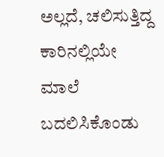ಅಲ್ಲದೆ, ಚಲಿಸುತ್ತಿದ್ದ ಕಾರಿನಲ್ಲಿಯೇ ಮಾಲೆ ಬದಲಿಸಿಕೊಂಡು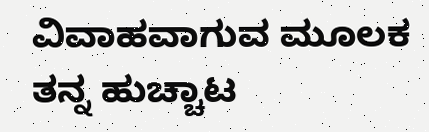ವಿವಾಹವಾಗುವ ಮೂಲಕ ತನ್ನ ಹುಚ್ಚಾಟ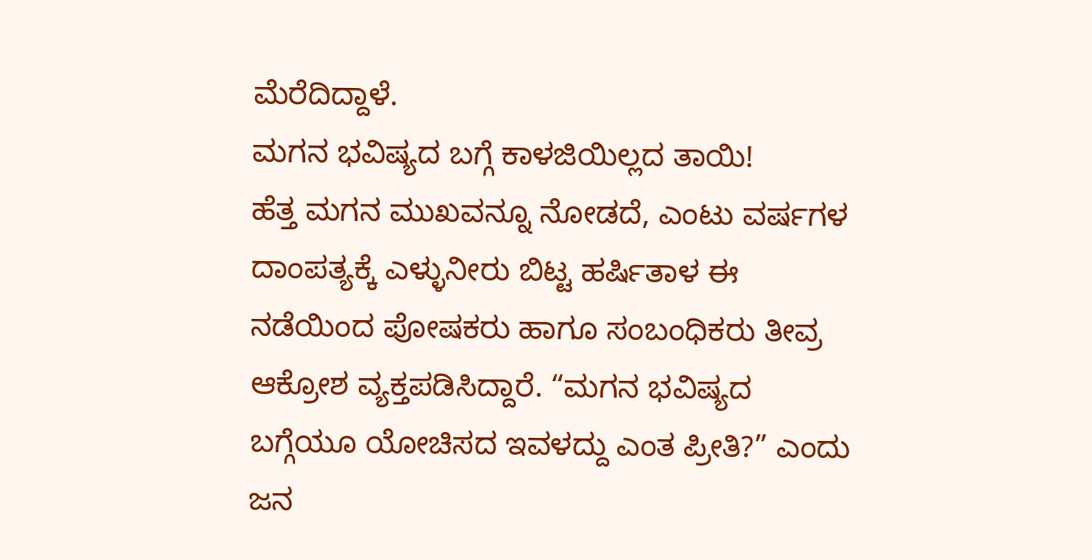ಮೆರೆದಿದ್ದಾಳೆ.
ಮಗನ ಭವಿಷ್ಯದ ಬಗ್ಗೆ ಕಾಳಜಿಯಿಲ್ಲದ ತಾಯಿ!
ಹೆತ್ತ ಮಗನ ಮುಖವನ್ನೂ ನೋಡದೆ, ಎಂಟು ವರ್ಷಗಳ ದಾಂಪತ್ಯಕ್ಕೆ ಎಳ್ಳುನೀರು ಬಿಟ್ಟ ಹರ್ಷಿತಾಳ ಈ ನಡೆಯಿಂದ ಪೋಷಕರು ಹಾಗೂ ಸಂಬಂಧಿಕರು ತೀವ್ರ ಆಕ್ರೋಶ ವ್ಯಕ್ತಪಡಿಸಿದ್ದಾರೆ. “ಮಗನ ಭವಿಷ್ಯದ ಬಗ್ಗೆಯೂ ಯೋಚಿಸದ ಇವಳದ್ದು ಎಂತ ಪ್ರೀತಿ?” ಎಂದು ಜನ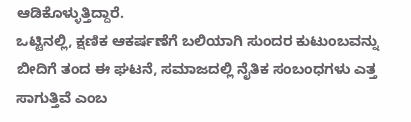ಆಡಿಕೊಳ್ಳುತ್ತಿದ್ದಾರೆ.
ಒಟ್ಟಿನಲ್ಲಿ, ಕ್ಷಣಿಕ ಆಕರ್ಷಣೆಗೆ ಬಲಿಯಾಗಿ ಸುಂದರ ಕುಟುಂಬವನ್ನು ಬೀದಿಗೆ ತಂದ ಈ ಘಟನೆ, ಸಮಾಜದಲ್ಲಿ ನೈತಿಕ ಸಂಬಂಧಗಳು ಎತ್ತ ಸಾಗುತ್ತಿವೆ ಎಂಬ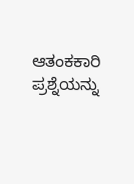ಆತಂಕಕಾರಿ ಪ್ರಶ್ನೆಯನ್ನು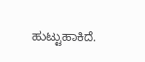ಹುಟ್ಟುಹಾಕಿದೆ.